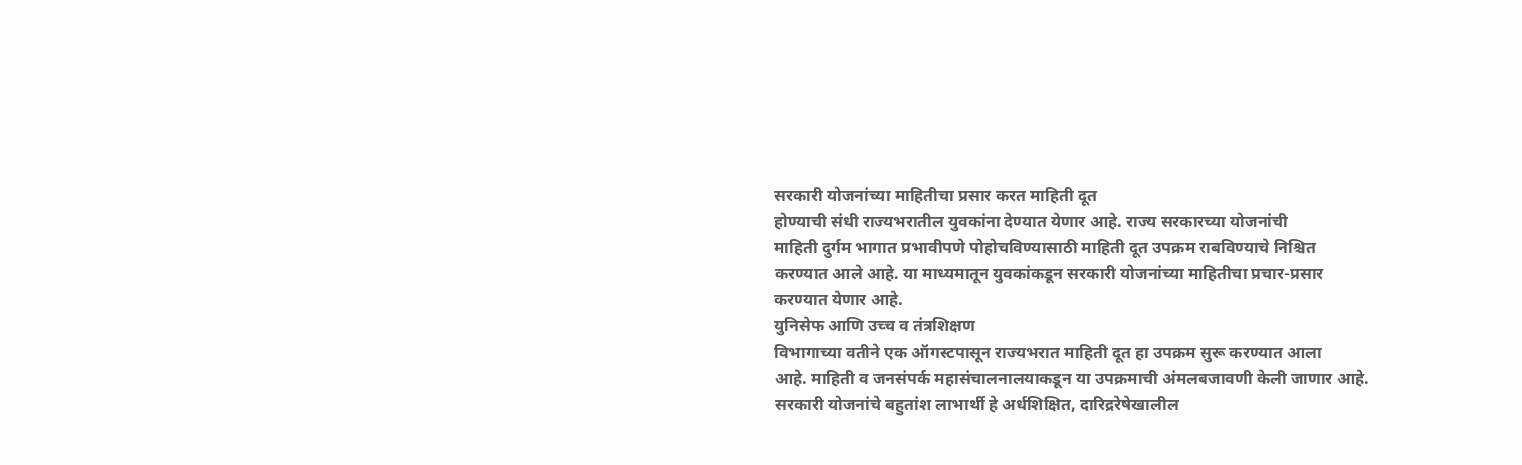सरकारी योजनांच्या माहितीचा प्रसार करत माहिती दूत
होण्याची संधी राज्यभरातील युवकांना देण्यात येणार आहे. राज्य सरकारच्या योजनांची
माहिती दुर्गम भागात प्रभावीपणे पोहोचविण्यासाठी माहिती दूत उपक्रम राबविण्याचे निश्चित
करण्यात आले आहे. या माध्यमातून युवकांकडून सरकारी योजनांच्या माहितीचा प्रचार-प्रसार
करण्यात येणार आहे.
युनिसेफ आणि उच्च व तंत्रशिक्षण
विभागाच्या वतीने एक ऑगस्टपासून राज्यभरात माहिती दूत हा उपक्रम सुरू करण्यात आला
आहे. माहिती व जनसंपर्क महासंचालनालयाकडून या उपक्रमाची अंमलबजावणी केली जाणार आहे.
सरकारी योजनांचे बहुतांश लाभार्थी हे अर्धशिक्षित, दारिद्ररेषेखालील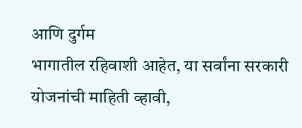आणि दुर्गम
भागातील रहिवाशी आहेत, या सर्वांना सरकारी योजनांची माहिती व्हावी,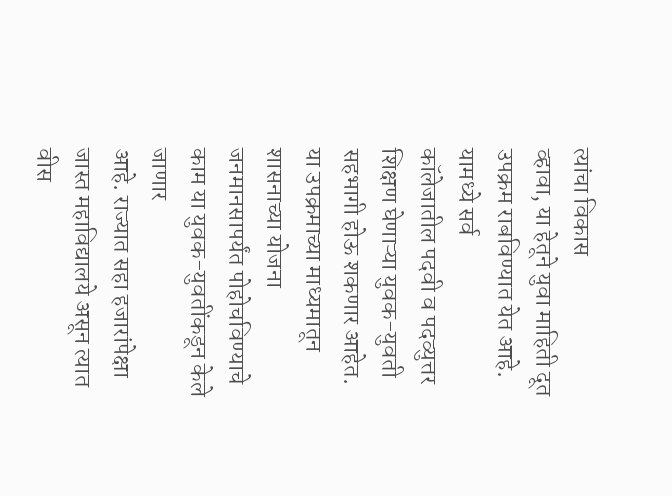त्यांचा विकास
व्हावा, या हेतूने युवा माहिती दूत उपक्रम राबविण्यात येत आहे. यामध्ये सर्व
कॉलेजातील पदवी व पदव्युत्तर शिक्षण घेणाऱ्या युवक-युवती सहभागी होऊ शकणार आहेत.
या उपक्रमाच्या माध्यमातून
शासनाच्या योजना जनमानसापर्यंत पोहोचविण्याचे काम या युवक-युवतींकडून केले जाणार
आहे. राज्यात सहा हजारांपेक्षा जास्त महाविद्यालये असून त्यात वीस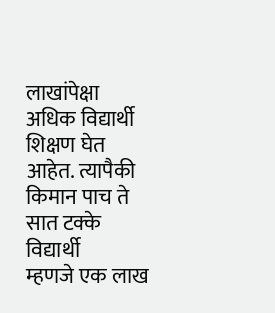लाखांपेक्षा
अधिक विद्यार्थी शिक्षण घेत आहेत. त्यापैकी किमान पाच ते सात टक्के विद्यार्थी
म्हणजे एक लाख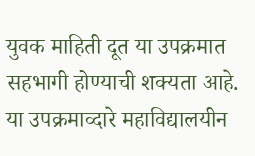युवक माहिती दूत या उपक्रमात सहभागी होण्याची शक्यता आहे. या उपक्रमाव्दारे महाविद्यालयीन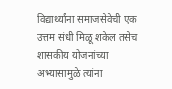विद्यार्थ्यांना समाजसेवेची एक उत्तम संधी मिळू शकेल तसेच शासकीय योजनांच्या
अभ्यासामुळे त्यांना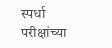स्पर्धा परीक्षांच्या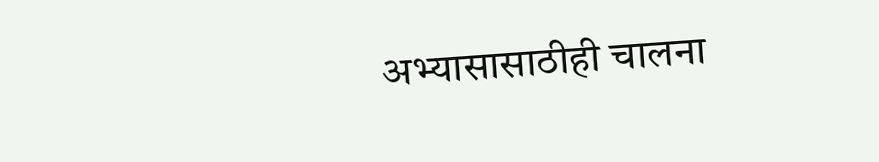अभ्यासासाठीही चालना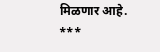मिळणार आहे.
***